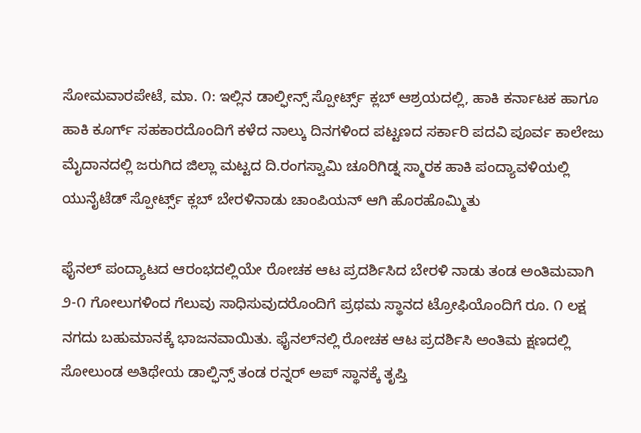ಸೋಮವಾರಪೇಟೆ, ಮಾ. ೧: ಇಲ್ಲಿನ ಡಾಲ್ಫೀನ್ಸ್ ಸ್ಪೋರ್ಟ್ಸ್ ಕ್ಲಬ್ ಆಶ್ರಯದಲ್ಲಿ, ಹಾಕಿ ಕರ್ನಾಟಕ ಹಾಗೂ ಹಾಕಿ ಕೂರ್ಗ್ ಸಹಕಾರದೊಂದಿಗೆ ಕಳೆದ ನಾಲ್ಕು ದಿನಗಳಿಂದ ಪಟ್ಟಣದ ಸರ್ಕಾರಿ ಪದವಿ ಪೂರ್ವ ಕಾಲೇಜು ಮೈದಾನದಲ್ಲಿ ಜರುಗಿದ ಜಿಲ್ಲಾ ಮಟ್ಟದ ದಿ.ರಂಗಸ್ವಾಮಿ ಚೂರಿಗಿಡ್ನ ಸ್ಮಾರಕ ಹಾಕಿ ಪಂದ್ಯಾವಳಿಯಲ್ಲಿ ಯುನೈಟೆಡ್ ಸ್ಪೋರ್ಟ್ಸ್ ಕ್ಲಬ್ ಬೇರಳಿನಾಡು ಚಾಂಪಿಯನ್ ಆಗಿ ಹೊರಹೊಮ್ಮಿತು

ಫೈನಲ್ ಪಂದ್ಯಾಟದ ಆರಂಭದಲ್ಲಿಯೇ ರೋಚಕ ಆಟ ಪ್ರದರ್ಶಿಸಿದ ಬೇರಳಿ ನಾಡು ತಂಡ ಅಂತಿಮವಾಗಿ ೨-೧ ಗೋಲುಗಳಿಂದ ಗೆಲುವು ಸಾಧಿಸುವುದರೊಂದಿಗೆ ಪ್ರಥಮ ಸ್ಥಾನದ ಟ್ರೋಫಿಯೊಂದಿಗೆ ರೂ. ೧ ಲಕ್ಷ ನಗದು ಬಹುಮಾನಕ್ಕೆ ಭಾಜನವಾಯಿತು. ಫೈನಲ್‌ನಲ್ಲಿ ರೋಚಕ ಆಟ ಪ್ರದರ್ಶಿಸಿ ಅಂತಿಮ ಕ್ಷಣದಲ್ಲಿ ಸೋಲುಂಡ ಅತಿಥೇಯ ಡಾಲ್ಫಿನ್ಸ್ ತಂಡ ರನ್ನರ್ ಅಪ್ ಸ್ಥಾನಕ್ಕೆ ತೃಪ್ತಿ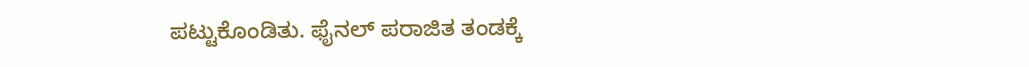ಪಟ್ಟುಕೊಂಡಿತು. ಫೈನಲ್ ಪರಾಜಿತ ತಂಡಕ್ಕೆ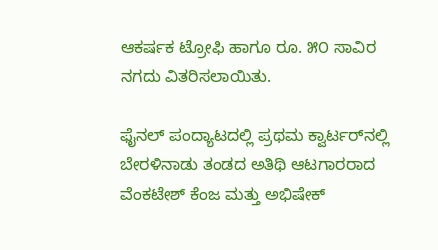ಆಕರ್ಷಕ ಟ್ರೋಫಿ ಹಾಗೂ ರೂ. ೫೦ ಸಾವಿರ ನಗದು ವಿತರಿಸಲಾಯಿತು.

ಫೈನಲ್ ಪಂದ್ಯಾಟದಲ್ಲಿ ಪ್ರಥಮ ಕ್ವಾರ್ಟರ್‌ನಲ್ಲಿ ಬೇರಳಿನಾಡು ತಂಡದ ಅತಿಥಿ ಆಟಗಾರರಾದ ವೆಂಕಟೇಶ್ ಕೆಂಜ ಮತ್ತು ಅಭಿಷೇಕ್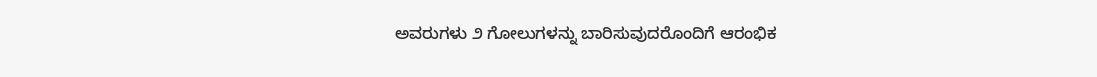ಅವರುಗಳು ೨ ಗೋಲುಗಳನ್ನು ಬಾರಿಸುವುದರೊಂದಿಗೆ ಆರಂಭಿಕ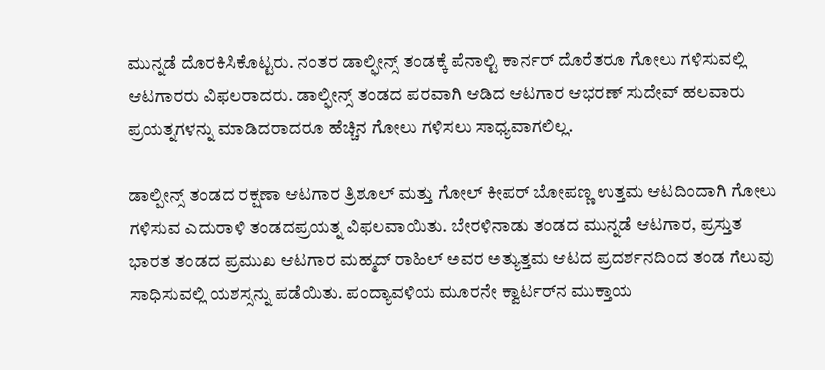ಮುನ್ನಡೆ ದೊರಕಿಸಿಕೊಟ್ಟರು. ನಂತರ ಡಾಲ್ಫೀನ್ಸ್ ತಂಡಕ್ಕೆ ಪೆನಾಲ್ಟಿ ಕಾರ್ನರ್ ದೊರೆತರೂ ಗೋಲು ಗಳಿಸುವಲ್ಲಿ ಆಟಗಾರರು ವಿಫಲರಾದರು. ಡಾಲ್ಫೀನ್ಸ್ ತಂಡದ ಪರವಾಗಿ ಆಡಿದ ಆಟಗಾರ ಆಭರಣ್ ಸುದೇವ್ ಹಲವಾರು ಪ್ರಯತ್ನಗಳನ್ನು ಮಾಡಿದರಾದರೂ ಹೆಚ್ಚಿನ ಗೋಲು ಗಳಿಸಲು ಸಾಧ್ಯವಾಗಲಿಲ್ಲ.

ಡಾಲ್ಪೀನ್ಸ್ ತಂಡದ ರಕ್ಷಣಾ ಆಟಗಾರ ತ್ರಿಶೂಲ್ ಮತ್ತು ಗೋಲ್ ಕೀಪರ್ ಬೋಪಣ್ಣ ಉತ್ತಮ ಆಟದಿಂದಾಗಿ ಗೋಲು ಗಳಿಸುವ ಎದುರಾಳಿ ತಂಡದಪ್ರಯತ್ನ ವಿಫಲವಾಯಿತು. ಬೇರಳಿನಾಡು ತಂಡದ ಮುನ್ನಡೆ ಆಟಗಾರ, ಪ್ರಸ್ತುತ ಭಾರತ ತಂಡದ ಪ್ರಮುಖ ಆಟಗಾರ ಮಹ್ಮದ್ ರಾಹಿಲ್ ಅವರ ಅತ್ಯುತ್ತಮ ಆಟದ ಪ್ರದರ್ಶನದಿಂದ ತಂಡ ಗೆಲುವು ಸಾಧಿಸುವಲ್ಲಿ ಯಶಸ್ಸನ್ನು ಪಡೆಯಿತು. ಪಂದ್ಯಾವಳಿಯ ಮೂರನೇ ಕ್ವಾರ್ಟರ್‌ನ ಮುಕ್ತಾಯ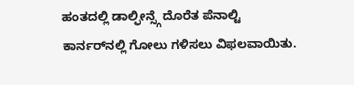ಹಂತದಲ್ಲಿ ಡಾಲ್ಫೀನ್ಸ್ಗೆ ದೊರೆತ ಪೆನಾಲ್ಟಿ ಕಾರ್ನರ್‌ನಲ್ಲಿ ಗೋಲು ಗಳಿಸಲು ವಿಫಲವಾಯಿತು.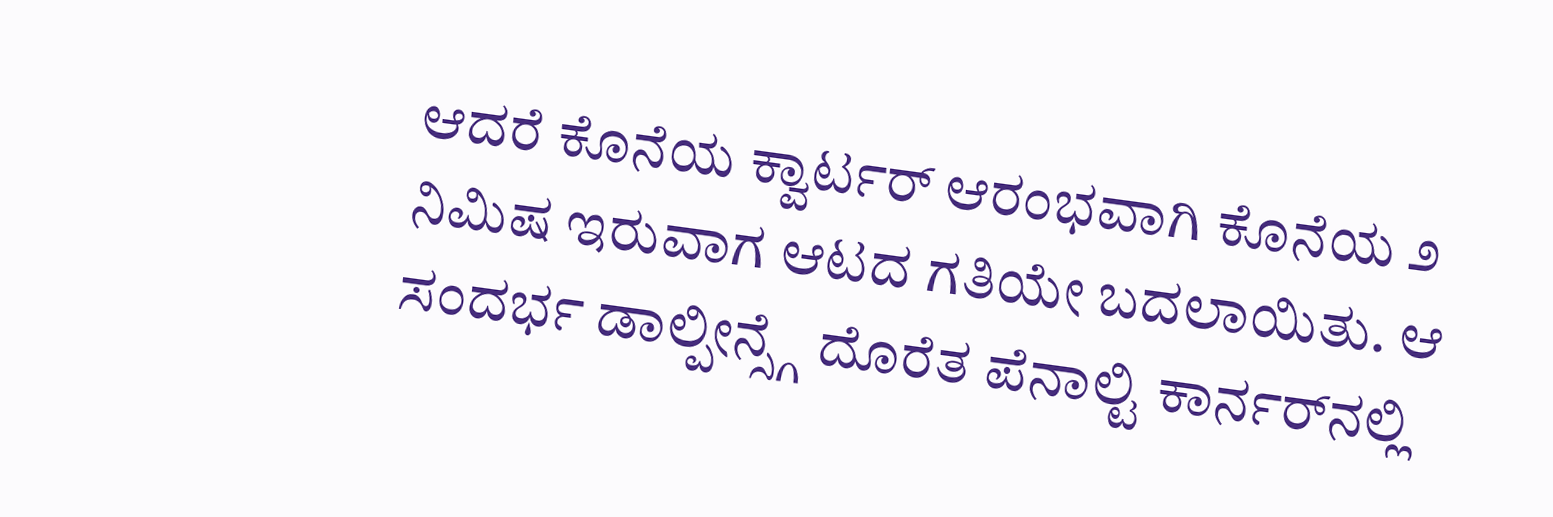ಆದರೆ ಕೊನೆಯ ಕ್ವಾರ್ಟರ್ ಆರಂಭವಾಗಿ ಕೊನೆಯ ೨ ನಿಮಿಷ ಇರುವಾಗ ಆಟದ ಗತಿಯೇ ಬದಲಾಯಿತು. ಆ ಸಂದರ್ಭ ಡಾಲ್ಪೀನ್ಸ್ಗೆ ದೊರೆತ ಪೆನಾಲ್ಟಿ ಕಾರ್ನರ್‌ನಲ್ಲಿ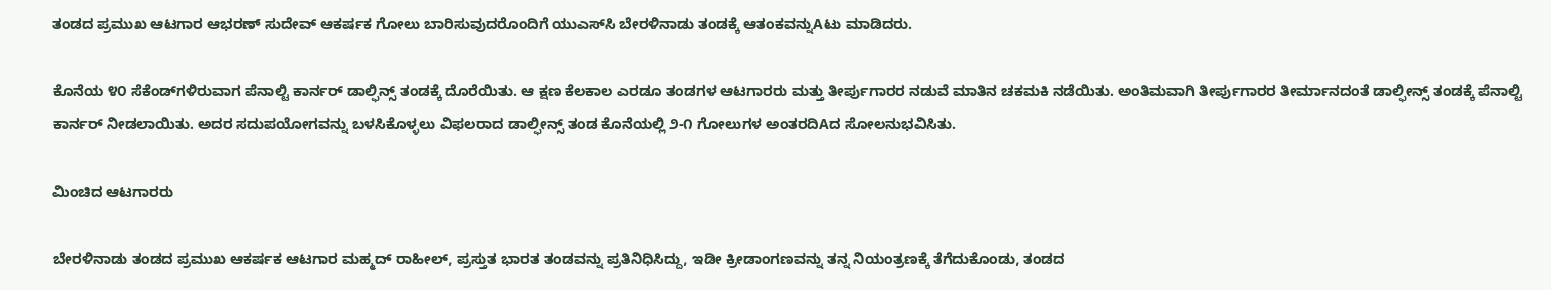ತಂಡದ ಪ್ರಮುಖ ಆಟಗಾರ ಆಭರಣ್ ಸುದೇವ್ ಆಕರ್ಷಕ ಗೋಲು ಬಾರಿಸುವುದರೊಂದಿಗೆ ಯುಎಸ್‌ಸಿ ಬೇರಳಿನಾಡು ತಂಡಕ್ಕೆ ಆತಂಕವನ್ನುAಟು ಮಾಡಿದರು.

ಕೊನೆಯ ೪೦ ಸೆಕೆಂಡ್‌ಗಳಿರುವಾಗ ಪೆನಾಲ್ಟಿ ಕಾರ್ನರ್ ಡಾಲ್ಫಿನ್ಸ್ ತಂಡಕ್ಕೆ ದೊರೆಯಿತು. ಆ ಕ್ಷಣ ಕೆಲಕಾಲ ಎರಡೂ ತಂಡಗಳ ಆಟಗಾರರು ಮತ್ತು ತೀರ್ಪುಗಾರರ ನಡುವೆ ಮಾತಿನ ಚಕಮಕಿ ನಡೆಯಿತು. ಅಂತಿಮವಾಗಿ ತೀರ್ಪುಗಾರರ ತೀರ್ಮಾನದಂತೆ ಡಾಲ್ಫೀನ್ಸ್ ತಂಡಕ್ಕೆ ಪೆನಾಲ್ಟಿ ಕಾರ್ನರ್ ನೀಡಲಾಯಿತು. ಅದರ ಸದುಪಯೋಗವನ್ನು ಬಳಸಿಕೊಳ್ಳಲು ವಿಫಲರಾದ ಡಾಲ್ಫೀನ್ಸ್ ತಂಡ ಕೊನೆಯಲ್ಲಿ ೨-೧ ಗೋಲುಗಳ ಅಂತರದಿAದ ಸೋಲನುಭವಿಸಿತು.

ಮಿಂಚಿದ ಆಟಗಾರರು

ಬೇರಳಿನಾಡು ತಂಡದ ಪ್ರಮುಖ ಆಕರ್ಷಕ ಆಟಗಾರ ಮಹ್ಮದ್ ರಾಹೀಲ್, ಪ್ರಸ್ತುತ ಭಾರತ ತಂಡವನ್ನು ಪ್ರತಿನಿಧಿಸಿದ್ದು, ಇಡೀ ಕ್ರೀಡಾಂಗಣವನ್ನು ತನ್ನ ನಿಯಂತ್ರಣಕ್ಕೆ ತೆಗೆದುಕೊಂಡು, ತಂಡದ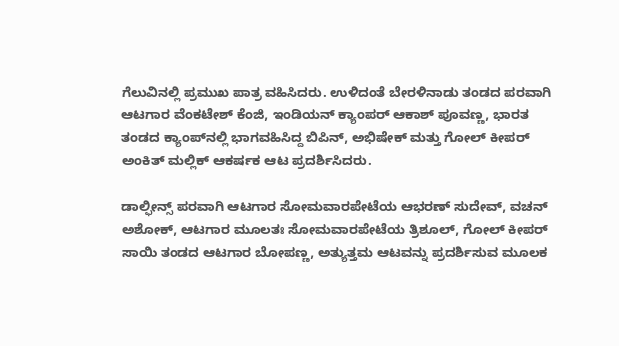ಗೆಲುವಿನಲ್ಲಿ ಪ್ರಮುಖ ಪಾತ್ರ ವಹಿಸಿದರು. ಉಳಿದಂತೆ ಬೇರಳಿನಾಡು ತಂಡದ ಪರವಾಗಿ ಆಟಗಾರ ವೆಂಕಟೇಶ್ ಕೆಂಜಿ, ಇಂಡಿಯನ್ ಕ್ಯಾಂಪರ್ ಆಕಾಶ್ ಪೂವಣ್ಣ, ಭಾರತ ತಂಡದ ಕ್ಯಾಂಪ್‌ನಲ್ಲಿ ಭಾಗವಹಿಸಿದ್ದ ಬಿಪಿನ್, ಅಭಿಷೇಕ್ ಮತ್ತು ಗೋಲ್ ಕೀಪರ್ ಅಂಕಿತ್ ಮಲ್ಲಿಕ್ ಆಕರ್ಷಕ ಆಟ ಪ್ರದರ್ಶಿಸಿದರು.

ಡಾಲ್ಫೀನ್ಸ್ ಪರವಾಗಿ ಆಟಗಾರ ಸೋಮವಾರಪೇಟೆಯ ಆಭರಣ್ ಸುದೇವ್, ವಚನ್ ಅಶೋಕ್, ಆಟಗಾರ ಮೂಲತಃ ಸೋಮವಾರಪೇಟೆಯ ತ್ರಿಶೂಲ್, ಗೋಲ್ ಕೀಪರ್ ಸಾಯಿ ತಂಡದ ಆಟಗಾರ ಬೋಪಣ್ಣ, ಅತ್ಯುತ್ತಮ ಆಟವನ್ನು ಪ್ರದರ್ಶಿಸುವ ಮೂಲಕ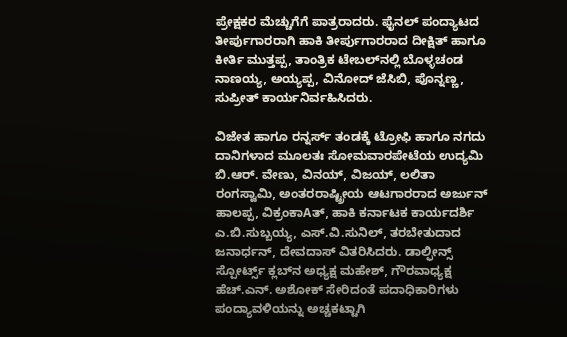ಪ್ರೇಕ್ಷಕರ ಮೆಚ್ಚುಗೆಗೆ ಪಾತ್ರರಾದರು. ಫೈನಲ್ ಪಂದ್ಯಾಟದ ತೀರ್ಪುಗಾರರಾಗಿ ಹಾಕಿ ತೀರ್ಪುಗಾರರಾದ ದೀಕ್ಷಿತ್ ಹಾಗೂ ಕೀರ್ತಿ ಮುತ್ತಪ್ಪ, ತಾಂತ್ರಿಕ ಟೇಬಲ್‌ನಲ್ಲಿ ಬೊಳ್ಳಚಂಡ ನಾಣಯ್ಯ, ಅಯ್ಯಪ್ಪ, ವಿನೋದ್ ಜೆಸಿಬಿ, ಪೊನ್ನಣ್ಣ, ಸುಪ್ರೀತ್ ಕಾರ್ಯನಿರ್ವಹಿಸಿದರು.

ವಿಜೇತ ಹಾಗೂ ರನ್ನರ್ಸ್ ತಂಡಕ್ಕೆ ಟ್ರೋಫಿ ಹಾಗೂ ನಗದು ದಾನಿಗಳಾದ ಮೂಲತಃ ಸೋಮವಾರಪೇಟೆಯ ಉದ್ಯಮಿ ಬಿ.ಆರ್. ವೇಣು, ವಿನಯ್, ವಿಜಯ್, ಲಲಿತಾ ರಂಗಸ್ವಾಮಿ, ಅಂತರರಾಷ್ಟ್ರೀಯ ಆಟಗಾರರಾದ ಅರ್ಜುನ್ ಹಾಲಪ್ಪ, ವಿಕ್ರಂಕಾAತ್, ಹಾಕಿ ಕರ್ನಾಟಕ ಕಾರ್ಯದರ್ಶಿ ಎ.ಬಿ.ಸುಬ್ಬಯ್ಯ, ಎಸ್.ವಿ.ಸುನಿಲ್, ತರಬೇತುದಾದ ಜನಾರ್ಧನ್, ದೇವದಾಸ್ ವಿತರಿಸಿದರು. ಡಾಲ್ಫೀನ್ಸ್ ಸ್ಪೋರ್ಟ್ಸ್ ಕ್ಲಬ್‌ನ ಅಧ್ಯಕ್ಷ ಮಹೇಶ್, ಗೌರವಾಧ್ಯಕ್ಷ ಹೆಚ್.ಎನ್. ಅಶೋಕ್ ಸೇರಿದಂತೆ ಪದಾಧಿಕಾರಿಗಳು ಪಂದ್ಯಾವಳಿಯನ್ನು ಅಚ್ಚಕಟ್ಟಾಗಿ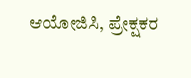ಆಯೋಜಿಸಿ, ಪ್ರೇಕ್ಷಕರ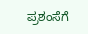ಪ್ರಶಂಸೆಗೆ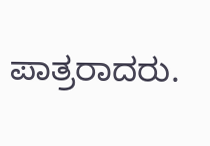ಪಾತ್ರರಾದರು.